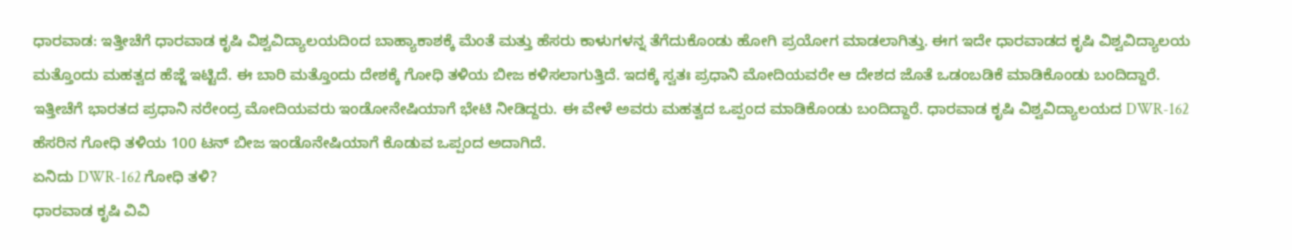ಧಾರವಾಡ: ಇತ್ತೀಚೆಗೆ ಧಾರವಾಡ ಕೃಷಿ ವಿಶ್ವವಿದ್ಯಾಲಯದಿಂದ ಬಾಹ್ಯಾಕಾಶಕ್ಕೆ ಮೆಂತೆ ಮತ್ತು ಹೆಸರು ಕಾಳುಗಳನ್ನ ತೆಗೆದುಕೊಂಡು ಹೋಗಿ ಪ್ರಯೋಗ ಮಾಡಲಾಗಿತ್ತು. ಈಗ ಇದೇ ಧಾರವಾಡದ ಕೃಷಿ ವಿಶ್ವವಿದ್ಯಾಲಯ ಮತ್ತೊಂದು ಮಹತ್ವದ ಹೆಜ್ಜೆ ಇಟ್ಟಿದೆ. ಈ ಬಾರಿ ಮತ್ತೊಂದು ದೇಶಕ್ಕೆ ಗೋಧಿ ತಳಿಯ ಬೀಜ ಕಳಿಸಲಾಗುತ್ತಿದೆ. ಇದಕ್ಕೆ ಸ್ವತಃ ಪ್ರಧಾನಿ ಮೋದಿಯವರೇ ಆ ದೇಶದ ಜೊತೆ ಒಡಂಬಡಿಕೆ ಮಾಡಿಕೊಂಡು ಬಂದಿದ್ದಾರೆ.
ಇತ್ತೀಚೆಗೆ ಭಾರತದ ಪ್ರಧಾನಿ ನರೇಂದ್ರ ಮೋದಿಯವರು ಇಂಡೋನೇಷಿಯಾಗೆ ಭೇಟಿ ನೀಡಿದ್ದರು. ಈ ವೇಳೆ ಅವರು ಮಹತ್ವದ ಒಪ್ಪಂದ ಮಾಡಿಕೊಂಡು ಬಂದಿದ್ದಾರೆ. ಧಾರವಾಡ ಕೃಷಿ ವಿಶ್ವವಿದ್ಯಾಲಯದ DWR-162 ಹೆಸರಿನ ಗೋಧಿ ತಳಿಯ 100 ಟನ್ ಬೀಜ ಇಂಡೊನೇಷಿಯಾಗೆ ಕೊಡುವ ಒಪ್ಪಂದ ಅದಾಗಿದೆ.
ಏನಿದು DWR-162 ಗೋಧಿ ತಳಿ?
ಧಾರವಾಡ ಕೃಷಿ ವಿವಿ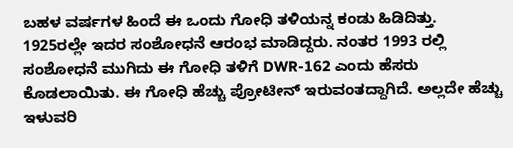ಬಹಳ ವರ್ಷಗಳ ಹಿಂದೆ ಈ ಒಂದು ಗೋಧಿ ತಳಿಯನ್ನ ಕಂಡು ಹಿಡಿದಿತ್ತು. 1925ರಲ್ಲೇ ಇದರ ಸಂಶೋಧನೆ ಆರಂಭ ಮಾಡಿದ್ದರು. ನಂತರ 1993 ರಲ್ಲಿ ಸಂಶೋಧನೆ ಮುಗಿದು ಈ ಗೋಧಿ ತಳಿಗೆ DWR-162 ಎಂದು ಹೆಸರು ಕೊಡಲಾಯಿತು. ಈ ಗೋಧಿ ಹೆಚ್ಚು ಪ್ರೋಟೀನ್ ಇರುವಂತದ್ದಾಗಿದೆ. ಅಲ್ಲದೇ ಹೆಚ್ಚು ಇಳುವರಿ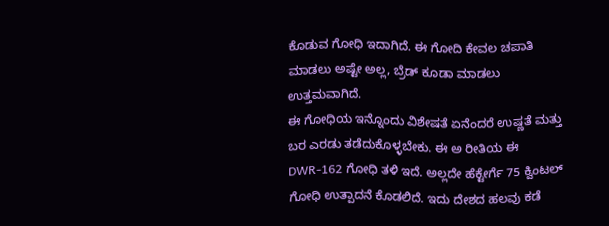ಕೊಡುವ ಗೋಧಿ ಇದಾಗಿದೆ. ಈ ಗೋದಿ ಕೇವಲ ಚಪಾತಿ ಮಾಡಲು ಅಷ್ಟೇ ಅಲ್ಲ, ಬ್ರೆಡ್ ಕೂಡಾ ಮಾಡಲು ಉತ್ತಮವಾಗಿದೆ.
ಈ ಗೋಧಿಯ ಇನ್ನೊಂದು ವಿಶೇಷತೆ ಏನೆಂದರೆ ಉಷ್ಣತೆ ಮತ್ತು ಬರ ಎರಡು ತಡೆದುಕೊಳ್ಳಬೇಕು. ಈ ಅ ರೀತಿಯ ಈ DWR-162 ಗೋಧಿ ತಳಿ ಇದೆ. ಅಲ್ಲದೇ ಹೆಕ್ಟೇರ್ಗೆ 75 ಕ್ವಿಂಟಲ್ ಗೋಧಿ ಉತ್ಪಾದನೆ ಕೊಡಲಿದೆ. ಇದು ದೇಶದ ಹಲವು ಕಡೆ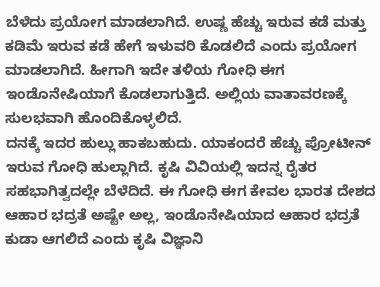ಬೆಳೆದು ಪ್ರಯೋಗ ಮಾಡಲಾಗಿದೆ. ಉಷ್ಣ ಹೆಚ್ಚು ಇರುವ ಕಡೆ ಮತ್ತು ಕಡಿಮೆ ಇರುವ ಕಡೆ ಹೇಗೆ ಇಳುವರಿ ಕೊಡಲಿದೆ ಎಂದು ಪ್ರಯೋಗ ಮಾಡಲಾಗಿದೆ. ಹೀಗಾಗಿ ಇದೇ ತಳಿಯ ಗೋಧಿ ಈಗ ಇಂಡೊನೇಷಿಯಾಗೆ ಕೊಡಲಾಗುತ್ತಿದೆ. ಅಲ್ಲಿಯ ವಾತಾವರಣಕ್ಕೆ ಸುಲಭವಾಗಿ ಹೊಂದಿಕೊಳ್ಳಲಿದೆ.
ದನಕ್ಕೆ ಇದರ ಹುಲ್ಲು ಹಾಕಬಹುದು. ಯಾಕಂದರೆ ಹೆಚ್ಚು ಪ್ರೋಟೀನ್ ಇರುವ ಗೋಧಿ ಹುಲ್ಲಾಗಿದೆ. ಕೃಷಿ ವಿವಿಯಲ್ಲಿ ಇದನ್ನ ರೈತರ ಸಹಭಾಗಿತ್ವದಲ್ಲೇ ಬೆಳೆದಿದೆ. ಈ ಗೋಧಿ ಈಗ ಕೇವಲ ಭಾರತ ದೇಶದ ಆಹಾರ ಭದ್ರತೆ ಅಷ್ಟೇ ಅಲ್ಲ, ಇಂಡೊನೇಷಿಯಾದ ಆಹಾರ ಭದ್ರತೆ ಕುಡಾ ಆಗಲಿದೆ ಎಂದು ಕೃಷಿ ವಿಜ್ಞಾನಿ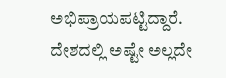ಅಭಿಪ್ರಾಯಪಟ್ಟಿದ್ದಾರೆ.
ದೇಶದಲ್ಲಿ ಅಷ್ಟೇ ಅಲ್ಲದೇ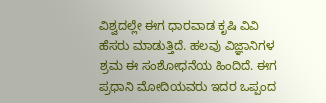ವಿಶ್ವದಲ್ಲೇ ಈಗ ಧಾರವಾಡ ಕೃಷಿ ವಿವಿ ಹೆಸರು ಮಾಡುತ್ತಿದೆ. ಹಲವು ವಿಜ್ಞಾನಿಗಳ ಶ್ರಮ ಈ ಸಂಶೋಧನೆಯ ಹಿಂದಿದೆ. ಈಗ ಪ್ರಧಾನಿ ಮೋದಿಯವರು ಇದರ ಒಪ್ಪಂದ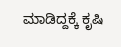ಮಾಡಿದ್ದಕ್ಕೆ ಕೃಷಿ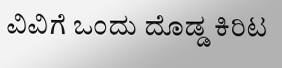ವಿವಿಗೆ ಒಂದು ದೊಡ್ಡ ಕಿರಿಟ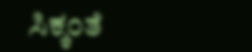ಸಿಕ್ಕಂತೆ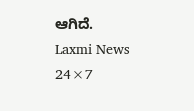ಆಗಿದೆ.
Laxmi News 24×7